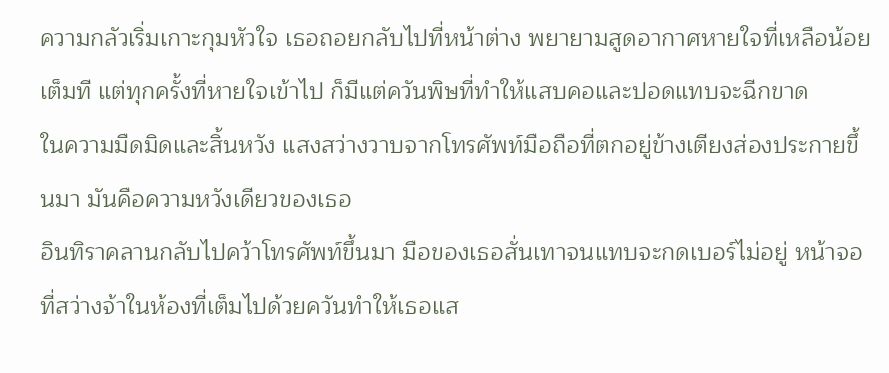ความกลัวเริ่มเกาะกุมหัวใจ เธอถอยกลับไปที่หน้าต่าง พยายามสูดอากาศหายใจที่เหลือน้อยเต็มที แต่ทุกครั้งที่หายใจเข้าไป ก็มีแต่ควันพิษที่ทำให้แสบคอและปอดแทบจะฉีกขาด
ในความมืดมิดและสิ้นหวัง แสงสว่างวาบจากโทรศัพท์มือถือที่ตกอยู่ข้างเตียงส่องประกายขึ้นมา มันคือความหวังเดียวของเธอ
อินทิราคลานกลับไปคว้าโทรศัพท์ขึ้นมา มือของเธอสั่นเทาจนแทบจะกดเบอร์ไม่อยู่ หน้าจอที่สว่างจ้าในห้องที่เต็มไปด้วยควันทำให้เธอแส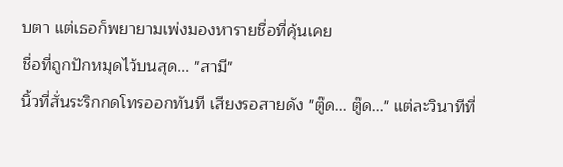บตา แต่เธอก็พยายามเพ่งมองหารายชื่อที่คุ้นเคย
ชื่อที่ถูกปักหมุดไว้บนสุด... "สามี"
นิ้วที่สั่นระริกกดโทรออกทันที เสียงรอสายดัง "ตู๊ด... ตู๊ด..." แต่ละวินาทีที่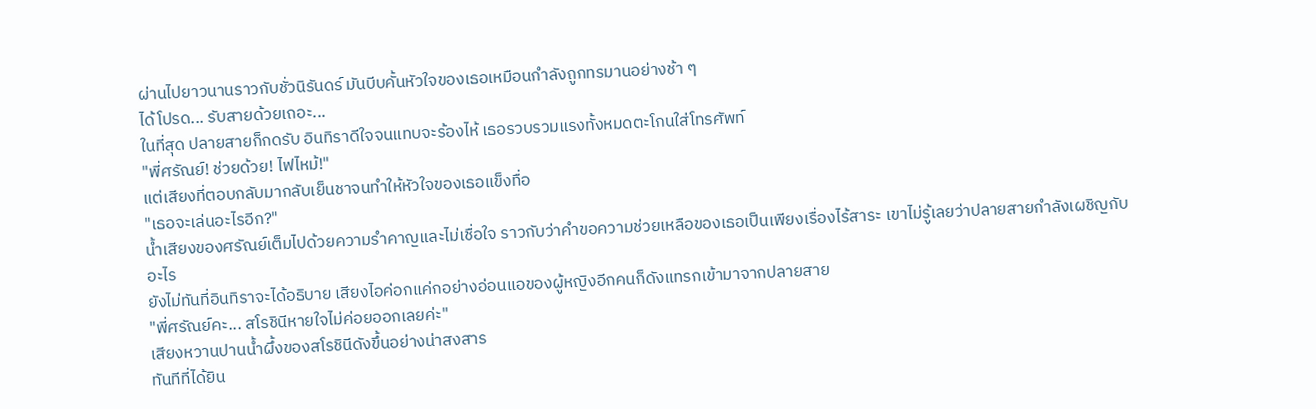ผ่านไปยาวนานราวกับชั่วนิรันดร์ มันบีบคั้นหัวใจของเธอเหมือนกำลังถูกทรมานอย่างช้า ๆ
ได้โปรด... รับสายด้วยเถอะ...
ในที่สุด ปลายสายก็กดรับ อินทิราดีใจจนแทบจะร้องไห้ เธอรวบรวมแรงทั้งหมดตะโกนใส่โทรศัพท์
"พี่ศรัณย์! ช่วยด้วย! ไฟไหม้!"
แต่เสียงที่ตอบกลับมากลับเย็นชาจนทำให้หัวใจของเธอแข็งทื่อ
"เธอจะเล่นอะไรอีก?"
น้ำเสียงของศรัณย์เต็มไปด้วยความรำคาญและไม่เชื่อใจ ราวกับว่าคำขอความช่วยเหลือของเธอเป็นเพียงเรื่องไร้สาระ เขาไม่รู้เลยว่าปลายสายกำลังเผชิญกับอะไร
ยังไม่ทันที่อินทิราจะได้อธิบาย เสียงไอค่อกแค่กอย่างอ่อนแอของผู้หญิงอีกคนก็ดังแทรกเข้ามาจากปลายสาย
"พี่ศรัณย์คะ... สโรชินีหายใจไม่ค่อยออกเลยค่ะ"
เสียงหวานปานน้ำผึ้งของสโรชินีดังขึ้นอย่างน่าสงสาร
ทันทีที่ได้ยิน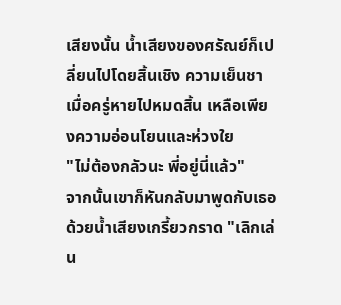เสียงนั้น น้ำเสียงของศรัณย์ก็เปลี่ยนไปโดยสิ้นเชิง ความเย็นชาเมื่อครู่หายไปหมดสิ้น เหลือเพียงความอ่อนโยนและห่วงใย
"ไม่ต้องกลัวนะ พี่อยู่นี่แล้ว"
จากนั้นเขาก็หันกลับมาพูดกับเธอด้วยน้ำเสียงเกรี้ยวกราด "เลิกเล่น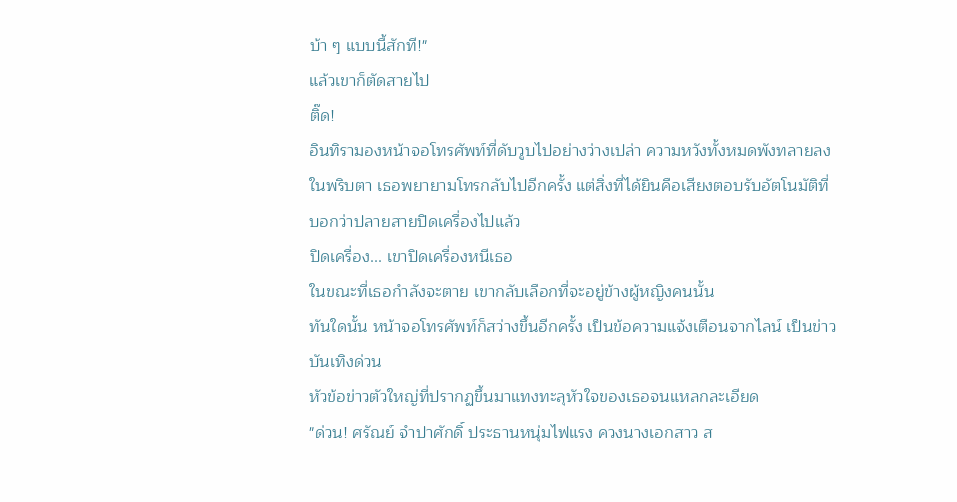บ้า ๆ แบบนี้สักที!"
แล้วเขาก็ตัดสายไป
ติ๊ด!
อินทิรามองหน้าจอโทรศัพท์ที่ดับวูบไปอย่างว่างเปล่า ความหวังทั้งหมดพังทลายลงในพริบตา เธอพยายามโทรกลับไปอีกครั้ง แต่สิ่งที่ได้ยินคือเสียงตอบรับอัตโนมัติที่บอกว่าปลายสายปิดเครื่องไปแล้ว
ปิดเครื่อง... เขาปิดเครื่องหนีเธอ
ในขณะที่เธอกำลังจะตาย เขากลับเลือกที่จะอยู่ข้างผู้หญิงคนนั้น
ทันใดนั้น หน้าจอโทรศัพท์ก็สว่างขึ้นอีกครั้ง เป็นข้อความแจ้งเตือนจากไลน์ เป็นข่าวบันเทิงด่วน
หัวข้อข่าวตัวใหญ่ที่ปรากฏขึ้นมาแทงทะลุหัวใจของเธอจนแหลกละเอียด
"ด่วน! ศรัณย์ จำปาศักดิ์ ประธานหนุ่มไฟแรง ควงนางเอกสาว ส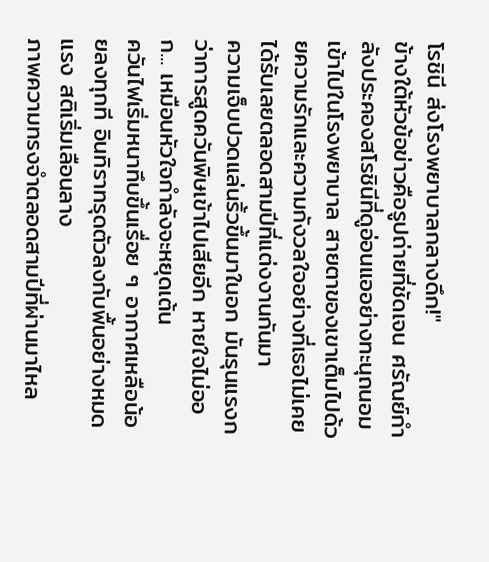โรชินี ส่งโรงพยาบาลกลางดึก!"
ข้างใต้หัวข้อข่าวคือรูปถ่ายที่ชัดเจน ศรัณย์กำลังประคองสโรชินีที่ดูอ่อนแออย่างทะนุถนอมเข้าไปในโรงพยาบาล สายตาของเขาเต็มไปด้วยความรักและความกังวลใจอย่างที่เธอไม่เคยได้รับเลยตลอดสามปีที่แต่งงานกันมา
ความเจ็บปวดแล่นริ้วขึ้นมาในอก มันรุนแรงกว่าการสูดควันพิษเข้าไปเสียอีก หายใจไม่ออก... เหมือนหัวใจกำลังจะหยุดเต้น
ควันไฟเริ่มหนาทึบขึ้นเรื่อย ๆ อากาศเหลือน้อยลงทุกที อินทิราทรุดตัวลงกับพื้นอย่างหมดแรง สติเริ่มเลือนลาง
ภาพความทรงจำตลอดสามปีที่ผ่านมาไหล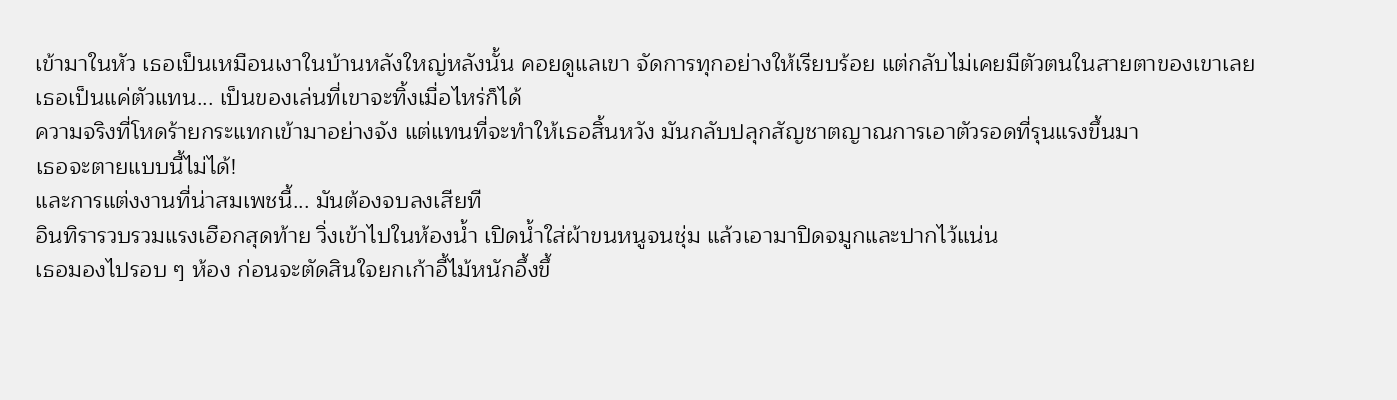เข้ามาในหัว เธอเป็นเหมือนเงาในบ้านหลังใหญ่หลังนั้น คอยดูแลเขา จัดการทุกอย่างให้เรียบร้อย แต่กลับไม่เคยมีตัวตนในสายตาของเขาเลย
เธอเป็นแค่ตัวแทน... เป็นของเล่นที่เขาจะทิ้งเมื่อไหร่ก็ได้
ความจริงที่โหดร้ายกระแทกเข้ามาอย่างจัง แต่แทนที่จะทำให้เธอสิ้นหวัง มันกลับปลุกสัญชาตญาณการเอาตัวรอดที่รุนแรงขึ้นมา
เธอจะตายแบบนี้ไม่ได้!
และการแต่งงานที่น่าสมเพชนี้... มันต้องจบลงเสียที
อินทิรารวบรวมแรงเฮือกสุดท้าย วิ่งเข้าไปในห้องน้ำ เปิดน้ำใส่ผ้าขนหนูจนชุ่ม แล้วเอามาปิดจมูกและปากไว้แน่น
เธอมองไปรอบ ๆ ห้อง ก่อนจะตัดสินใจยกเก้าอี้ไม้หนักอึ้งขึ้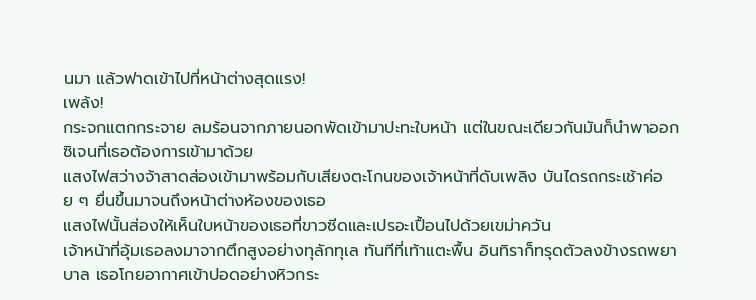นมา แล้วฟาดเข้าไปที่หน้าต่างสุดแรง!
เพล้ง!
กระจกแตกกระจาย ลมร้อนจากภายนอกพัดเข้ามาปะทะใบหน้า แต่ในขณะเดียวกันมันก็นำพาออกซิเจนที่เธอต้องการเข้ามาด้วย
แสงไฟสว่างจ้าสาดส่องเข้ามาพร้อมกับเสียงตะโกนของเจ้าหน้าที่ดับเพลิง บันไดรถกระเช้าค่อย ๆ ยื่นขึ้นมาจนถึงหน้าต่างห้องของเธอ
แสงไฟนั้นส่องให้เห็นใบหน้าของเธอที่ขาวซีดและเปรอะเปื้อนไปด้วยเขม่าควัน
เจ้าหน้าที่อุ้มเธอลงมาจากตึกสูงอย่างทุลักทุเล ทันทีที่เท้าแตะพื้น อินทิราก็ทรุดตัวลงข้างรถพยาบาล เธอโกยอากาศเข้าปอดอย่างหิวกระ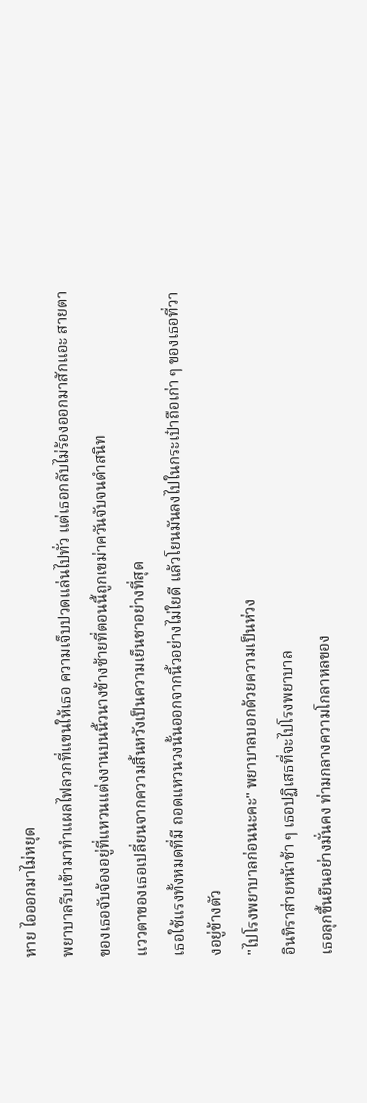หาย ไอออกมาไม่หยุด
พยาบาลรีบเข้ามาทำแผลไฟลวกที่แขนให้เธอ ความเจ็บปวดแล่นไปทั่ว แต่เธอกลับไม่ร้องออกมาสักแอะ สายตาของเธอจับจ้องอยู่ที่แหวนแต่งงานบนนิ้วนางข้างซ้ายที่ตอนนี้ถูกเขม่าควันจับจนดำสนิท
แววตาของเธอเปลี่ยนจากความสิ้นหวังเป็นความเย็นชาอย่างที่สุด
เธอใช้แรงทั้งหมดที่มี ถอดแหวนวงนั้นออกจากนิ้วอย่างไม่ใยดี แล้วโยนมันลงไปในกระเป๋าถือเก่า ๆ ของเธอที่วางอยู่ข้างตัว
"ไปโรงพยาบาลก่อนนะคะ" พยาบาลบอกด้วยความเป็นห่วง
อินทิราส่ายหน้าช้า ๆ เธอปฏิเสธที่จะไปโรงพยาบาล
เธอลุกขึ้นยืนอย่างมั่นคง ท่ามกลางความโกลาหลของ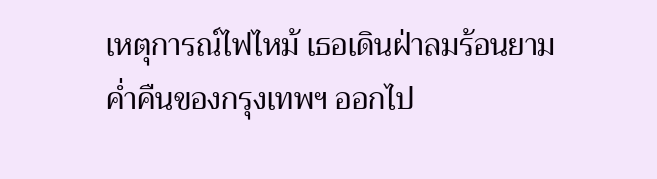เหตุการณ์ไฟไหม้ เธอเดินฝ่าลมร้อนยามค่ำคืนของกรุงเทพฯ ออกไป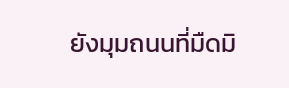ยังมุมถนนที่มืดมิ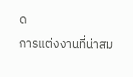ด
การแต่งงานที่น่าสม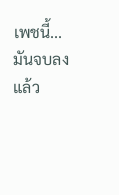เพชนี้... มันจบลงแล้ว